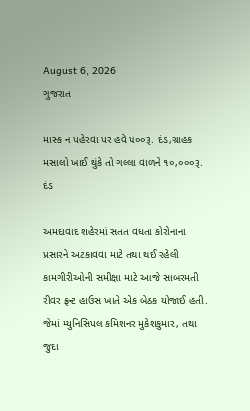August 6, 2026
ગુજરાત

માસ્ક ન પહેરવા પર હવે ૫૦૦રૂ. દંડ,ગ્રાહક મસાલો ખાઈ થુંકે તો ગલ્લા વાળને ૧૦,૦૦૦રૂ. દંડ

અમદાવાદ શહેરમાં સતત વધતા કોરોનાના પ્રસારને અટકાવવા માટે તથા થઈ રહેલી કામગીરીઓની સમીક્ષા માટે આજે સાબરમતી રીવર ફ્રન્ટ હાઉસ ખાતે એક બેઠક યોજાઈ હતી. જેમાં મ્યુનિસિપલ કમિશનર મુકેશકુમાર, તથા જુદા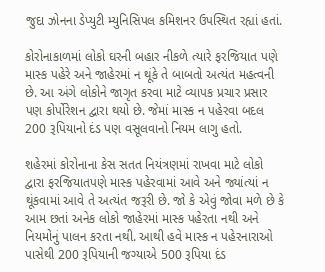જુદા ઝોનના ડેપ્યુટી મ્યુનિસિપલ કમિશનર ઉપસ્થિત રહ્યાં હતાં.

કોરોનાકાળમાં લોકો ઘરની બહાર નીકળે ત્યારે ફરજિયાત પણે માસ્ક પહેરે અને જાહેરમાં ન થૂંકે તે બાબતો અત્યંત મહત્વની છે. આ અંગે લોકોને જાગૃત કરવા માટે વ્યાપક પ્રચાર પ્રસાર પણ કોર્પોરેશન દ્વારા થયો છે. જેમાં માસ્ક ન પહેરવા બદલ 200 રૂપિયાનો દંડ પણ વસૂલવાનો નિયમ લાગુ હતો.

શહેરમાં કોરોનાના કેસ સતત નિયંત્રણમાં રાખવા માટે લોકો દ્વારા ફરજિયાતપણે માસ્ક પહેરવામાં આવે અને જ્યાંત્યાં ન થૂંકવામાં આવે તે અત્યંત જરૂરી છે. જો કે એવું જોવા મળે છે કે આમ છતાં અનેક લોકો જાહેરમાં માસ્ક પહેરતા નથી અને નિયમોનું પાલન કરતા નથી. આથી હવે માસ્ક ન પહેરનારાઓ પાસેથી 200 રૂપિયાની જગ્યાએ 500 રૂપિયા દંડ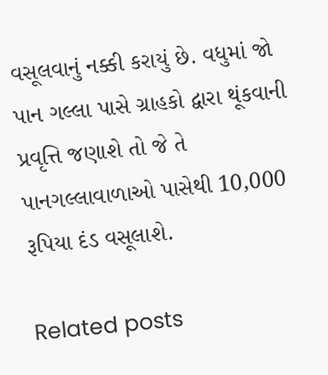વસૂલવાનું નક્કી કરાયું છે. વધુમાં જો પાન ગલ્લા પાસે ગ્રાહકો દ્વારા થૂંકવાની પ્રવૃત્તિ જણાશે તો જે તે પાનગલ્લાવાળાઓ પાસેથી 10,000 રૂપિયા દંડ વસૂલાશે.

Related posts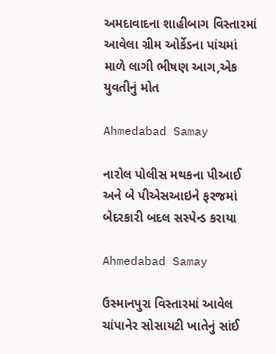અમદાવાદના શાહીબાગ વિસ્તારમાં આવેલા ગ્રીમ ઓર્કેડના પાંચમાં માળે લાગી ભીષણ આગ,એક યુવતીનું મોત

Ahmedabad Samay

નારોલ પોલીસ મથકના પીઆઈ અને બે પીએસઆઇને ફરજમાં બેદરકારી બદલ સસ્પેન્ડ કરાયા

Ahmedabad Samay

ઉસ્માનપુરા વિસ્તારમાં આવેલ ચાંપાનેર સોસાયટી ખાતેનું સાંઈ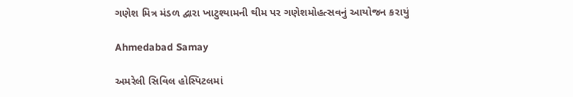ગણેશ મિત્ર મંડળ દ્વારા ખાટુશ્યામની થીમ પર ગણેશમોહત્સવનું આયોજન કરાયું

Ahmedabad Samay

અમરેલી સિવિલ હોસ્પિટલમાં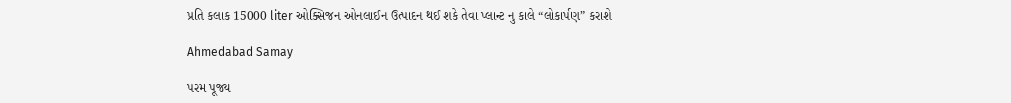પ્રતિ કલાક 15000 liter ઓક્સિજન ઓનલાઈન ઉત્પાદન થઈ શકે તેવા પ્લાન્ટ નુ કાલે “લોકાર્પણ” કરાશે

Ahmedabad Samay

પરમ પૂજ્ય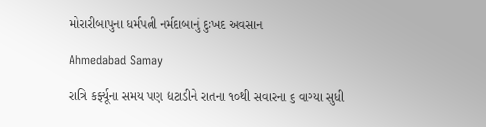મોરારીબાપુના ધર્મપત્ની નર્મદાબાનું દુઃખદ અવસાન

Ahmedabad Samay

રાત્રિ કર્ફ્યૂના સમય પણ દ્યટાડીને રાતના ૧૦થી સવારના ૬ વાગ્યા સુધી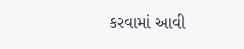કરવામાં આવી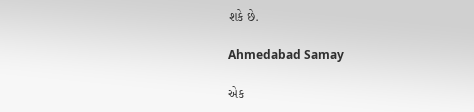શકે છે.

Ahmedabad Samay

એક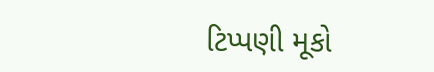ટિપ્પણી મૂકો